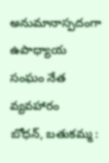అనుమానాస్పదంగా ఉపాధ్యాయ సంఘం నేత వ్యవహారం
బోధన్, బతుకమ్మ :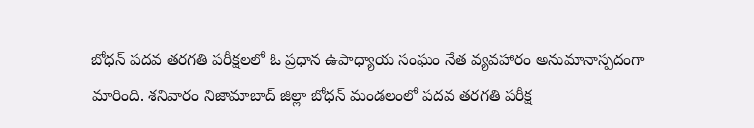బోధన్ పదవ తరగతి పరీక్షలలో ఓ ప్రధాన ఉపాధ్యాయ సంఘం నేత వ్యవహారం అనుమానాస్పదంగా మారింది. శనివారం నిజామాబాద్ జిల్లా బోధన్ మండలంలో పదవ తరగతి పరీక్ష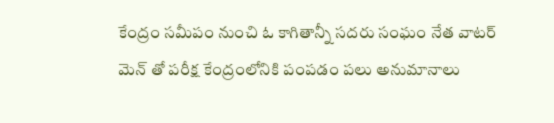కేంద్రం సమీపం నుంచి ఓ కాగితాన్నీ సదరు సంఘం నేత వాటర్ మెన్ తో పరీక్ష కేంద్రంలోనికి పంపడం పలు అనుమానాలు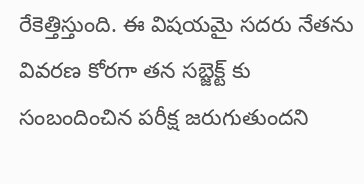రేకెత్తిస్తుంది. ఈ విషయమై సదరు నేతను వివరణ కోరగా తన సబ్జెక్ట్ కు సంబందించిన పరీక్ష జరుగుతుందని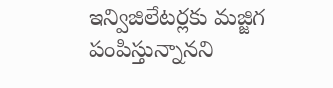ఇన్విజిలేటర్లకు మజ్జిగ పంపిస్తున్నానని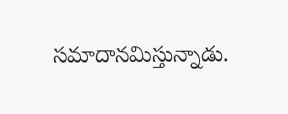సమాదానమిస్తున్నాడు.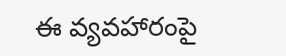ఈ వ్యవహారంపై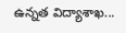ఉన్నత విద్యాశాఖ...